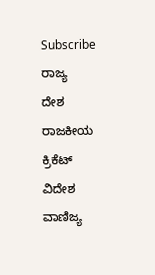Subscribe
ರಾಜ್ಯ
ದೇಶ
ರಾಜಕೀಯ
ಕ್ರಿಕೆಟ್
ವಿದೇಶ
ವಾಣಿಜ್ಯ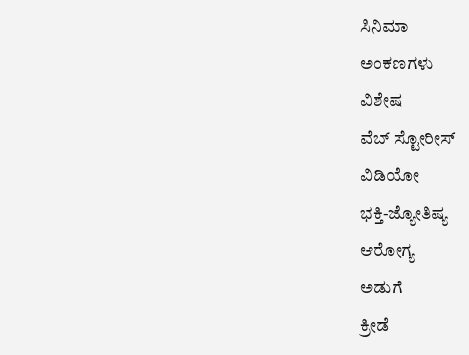ಸಿನಿಮಾ
ಅಂಕಣಗಳು
ವಿಶೇಷ
ವೆಬ್ ಸ್ಟೋರೀಸ್
ವಿಡಿಯೋ
ಭಕ್ತಿ-ಜ್ಯೋತಿಷ್ಯ
ಆರೋಗ್ಯ
ಅಡುಗೆ
ಕ್ರೀಡೆ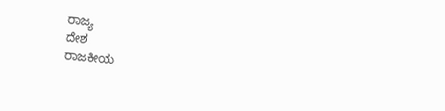ರಾಜ್ಯ
ದೇಶ
ರಾಜಕೀಯ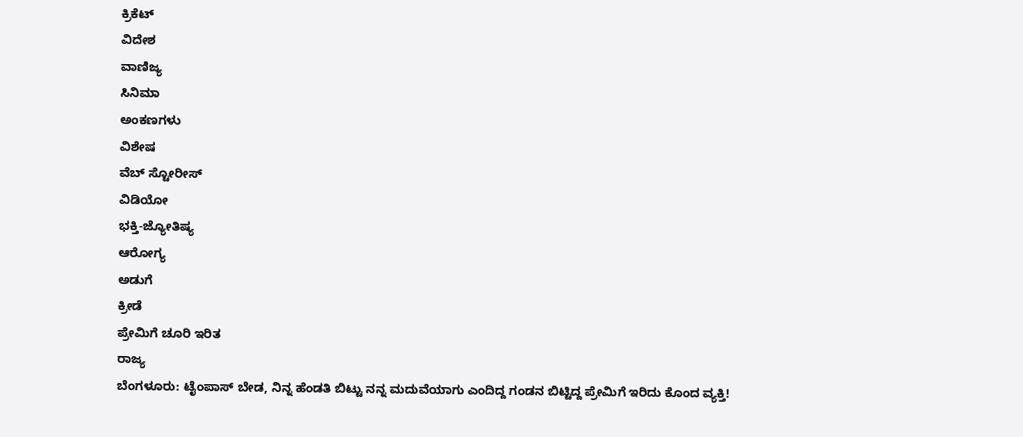ಕ್ರಿಕೆಟ್
ವಿದೇಶ
ವಾಣಿಜ್ಯ
ಸಿನಿಮಾ
ಅಂಕಣಗಳು
ವಿಶೇಷ
ವೆಬ್ ಸ್ಟೋರೀಸ್
ವಿಡಿಯೋ
ಭಕ್ತಿ-ಜ್ಯೋತಿಷ್ಯ
ಆರೋಗ್ಯ
ಅಡುಗೆ
ಕ್ರೀಡೆ
ಪ್ರೇಮಿಗೆ ಚೂರಿ ಇರಿತ
ರಾಜ್ಯ
ಬೆಂಗಳೂರು: ಟೈಂಪಾಸ್ ಬೇಡ, ನಿನ್ನ ಹೆಂಡತಿ ಬಿಟ್ಟು ನನ್ನ ಮದುವೆಯಾಗು ಎಂದಿದ್ದ ಗಂಡನ ಬಿಟ್ಟಿದ್ದ ಪ್ರೇಮಿಗೆ ಇರಿದು ಕೊಂದ ವ್ಯಕ್ತಿ!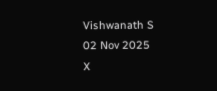Vishwanath S
02 Nov 2025
X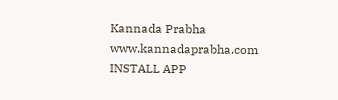Kannada Prabha
www.kannadaprabha.com
INSTALL APP